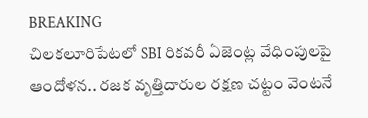BREAKING
చిలకలూరిపేటలో SBI రికవరీ ఏజెంట్ల వేధింపులపై ఆందోళన.. రజక వృత్తిదారుల రక్షణ చట్టం వెంటనే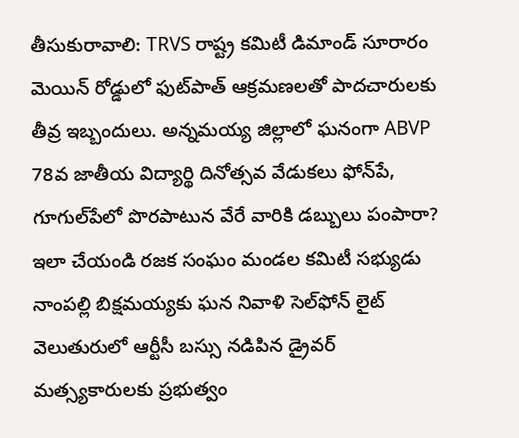తీసుకురావాలి: TRVS రాష్ట్ర కమిటీ డిమాండ్ సూరారం మెయిన్ రోడ్డులో ఫుట్‌పాత్ ఆక్రమణలతో పాదచారులకు తీవ్ర ఇబ్బందులు. అన్నమయ్య జిల్లాలో ఘనంగా ABVP 78వ జాతీయ విద్యార్థి దినోత్సవ వేడుకలు ఫోన్‌పే, గూగుల్‌పేలో పొరపాటున వేరే వారికి డబ్బులు పంపారా? ఇలా చేయండి రజక సంఘం మండల కమిటీ సభ్యుడు నాంపల్లి బిక్షమయ్యకు ఘన నివాళి సెల్‌ఫోన్ లైట్ వెలుతురులో ఆర్టీసీ బస్సు నడిపిన డ్రైవర్ మత్స్యకారులకు ప్రభుత్వం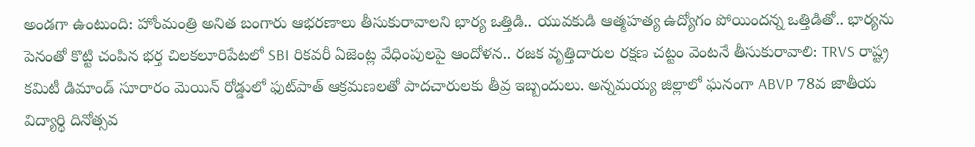అండగా ఉంటుంది: హోంమంత్రి అనిత బంగారు ఆభరణాలు తీసుకురావాలని భార్య ఒత్తిడి.. యువకుడి ఆత్మహత్య ఉద్యోగం పోయిందన్న ఒత్తిడితో.. భార్యను పెనంతో కొట్టి చంపిన భర్త చిలకలూరిపేటలో SBI రికవరీ ఏజెంట్ల వేధింపులపై ఆందోళన.. రజక వృత్తిదారుల రక్షణ చట్టం వెంటనే తీసుకురావాలి: TRVS రాష్ట్ర కమిటీ డిమాండ్ సూరారం మెయిన్ రోడ్డులో ఫుట్‌పాత్ ఆక్రమణలతో పాదచారులకు తీవ్ర ఇబ్బందులు. అన్నమయ్య జిల్లాలో ఘనంగా ABVP 78వ జాతీయ విద్యార్థి దినోత్సవ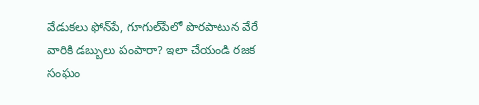వేడుకలు ఫోన్‌పే, గూగుల్‌పేలో పొరపాటున వేరే వారికి డబ్బులు పంపారా? ఇలా చేయండి రజక సంఘం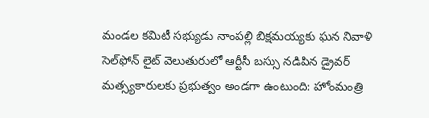మండల కమిటీ సభ్యుడు నాంపల్లి బిక్షమయ్యకు ఘన నివాళి సెల్‌ఫోన్ లైట్ వెలుతురులో ఆర్టీసీ బస్సు నడిపిన డ్రైవర్ మత్స్యకారులకు ప్రభుత్వం అండగా ఉంటుంది: హోంమంత్రి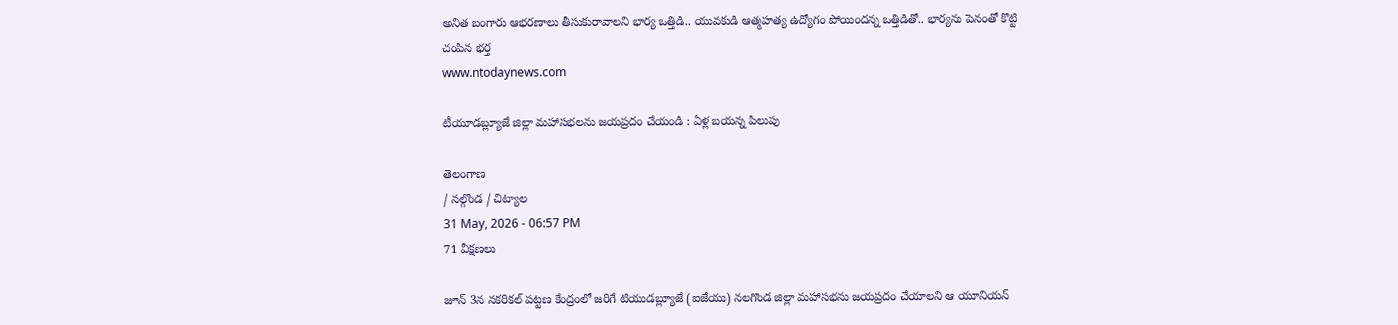అనిత బంగారు ఆభరణాలు తీసుకురావాలని భార్య ఒత్తిడి.. యువకుడి ఆత్మహత్య ఉద్యోగం పోయిందన్న ఒత్తిడితో.. భార్యను పెనంతో కొట్టి చంపిన భర్త
www.ntodaynews.com

టీయూడబ్ల్యూజే జిల్లా మహాసభలను జయప్రదం చేయండి : ఏళ్ల బయన్న పిలుపు

తెలంగాణ
/ నల్గొండ / చిట్యాల
31 May, 2026 - 06:57 PM
71 వీక్షణలు

జూన్ 3న నకరికల్ పట్టణ కేంద్రంలో జరిగే టియుడబ్ల్యూజే (ఐజేయు) నలగొండ జిల్లా మహాసభను జయప్రదం చేయాలని ఆ యూనియన్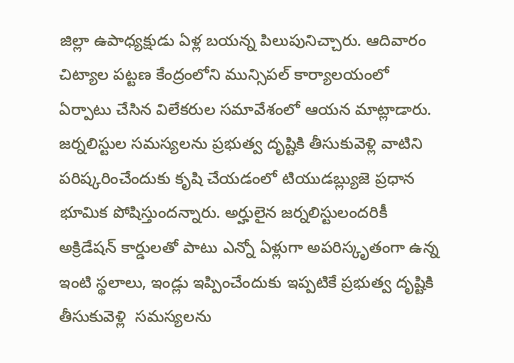జిల్లా ఉపాధ్యక్షుడు ఏళ్ల బయన్న పిలుపునిచ్చారు. ఆదివారం చిట్యాల పట్టణ కేంద్రంలోని మున్సిపల్ కార్యాలయంలో ఏర్పాటు చేసిన విలేకరుల సమావేశంలో ఆయన మాట్లాడారు. జర్నలిస్టుల సమస్యలను ప్రభుత్వ దృష్టికి తీసుకువెళ్లి వాటిని పరిష్కరించేందుకు కృషి చేయడంలో టియుడబ్ల్యుజె ప్రధాన భూమిక పోషిస్తుందన్నారు. అర్హులైన జర్నలిస్టులందరికీ అక్రిడేషన్ కార్డులతో పాటు ఎన్నో ఏళ్లుగా అపరిస్కృతంగా ఉన్న ఇంటి స్థలాలు, ఇండ్లు ఇప్పించేందుకు ఇప్పటికే ప్రభుత్వ దృష్టికి తీసుకువెళ్లి  సమస్యలను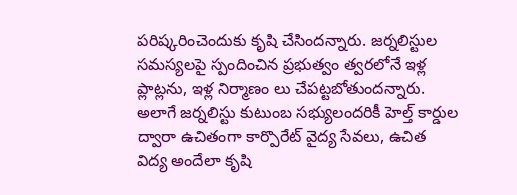పరిష్కరించెందుకు కృషి చేసిందన్నారు. జర్నలిస్టుల సమస్యలపై స్పందించిన ప్రభుత్వం త్వరలోనే ఇళ్ల ప్లాట్లను, ఇళ్ల నిర్మాణం లు చేపట్టబోతుందన్నారు. అలాగే జర్నలిస్టు కుటుంబ సభ్యులందరికీ హెల్త్ కార్డుల ద్వారా ఉచితంగా కార్పొరేట్ వైద్య సేవలు, ఉచిత విద్య అందేలా కృషి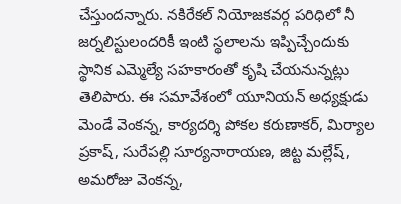చేస్తుందన్నారు. నకిరేకల్ నియోజకవర్గ పరిధిలో నీ జర్నలిస్టులందరికీ ఇంటి స్థలాలను ఇప్పిచ్చేందుకు స్థానిక ఎమ్మెల్యే సహకారంతో కృషి చేయనున్నట్లు తెలిపారు. ఈ సమావేశంలో యూనియన్ అధ్యక్షుడు మెండే వెంకన్న, కార్యదర్శి పోకల కరుణాకర్, మిర్యాల ప్రకాష్, సురేపల్లి సూర్యనారాయణ, జిట్ట మల్లేష్, అమరోజు వెంకన్న,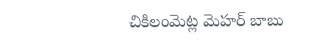చికిలంమెట్ల మెహర్ బాబు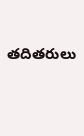తదితరులు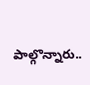పాల్గొన్నారు..